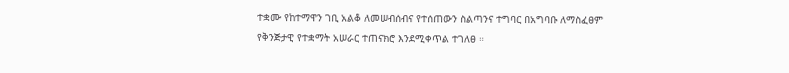ተቋሙ የከተማዋን ገቢ አልቆ ለመሠብሰብና የተሰጠውን ስልጣንና ተግባር በአግባቡ ለማስፈፀም የቅንጅታዊ የተቋማት አሠራር ተጠናክሮ እንደሚቀጥል ተገለፀ ።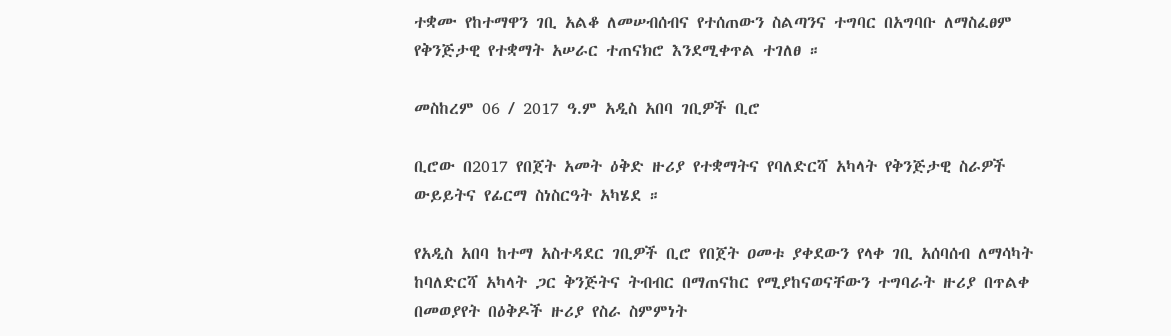ተቋሙ የከተማዋን ገቢ አልቆ ለመሠብሰብና የተሰጠውን ስልጣንና ተግባር በአግባቡ ለማስፈፀም የቅንጅታዊ የተቋማት አሠራር ተጠናክሮ እንደሚቀጥል ተገለፀ ።

መስከረም 06 / 2017 ዓ.ም አዲስ አበባ ገቢዎች ቢሮ

ቢሮው በ2017 የበጀት አመት ዕቅድ ዙሪያ የተቋማትና የባለድርሻ አካላት የቅንጅታዊ ስራዎች ውይይትና የፊርማ ስነስርዓት አካሄደ ።

የአዲስ አበባ ከተማ አስተዳደር ገቢዎች ቢሮ የበጀት ዐመቱ ያቀደውን የላቀ ገቢ አሰባሰብ ለማሳካት ከባለድርሻ አካላት ጋር ቅንጅትና ትብብር በማጠናከር የሚያከናወናቸውን ተግባራት ዙሪያ በጥልቀ በመወያየት በዕቅዶች ዙሪያ የስራ ስምምነት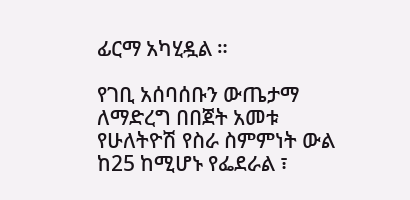ፊርማ አካሂዷል ።

የገቢ አሰባሰቡን ውጤታማ ለማድረግ በበጀት አመቱ የሁለትዮሽ የስራ ስምምነት ውል ከ25 ከሚሆኑ የፌደራል ፣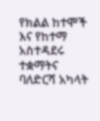የክልል ከተሞች እና የከተማ አስተዳደሩ ተቋማትና ባለድርሻ አካላት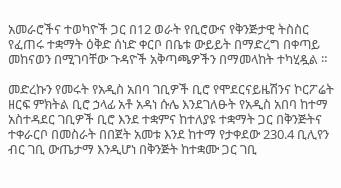አመራሮችና ተወካዮች ጋር በ12 ወራት የቢሮውና የቅንጅታዊ ትስስር የፈጠሩ ተቋማት ዕቅድ ሰነድ ቀርቦ በቤቱ ውይይት በማድረግ በቀጣይ መከናወን በሚገባቸው ጉዳዮች አቅጣጫዎችን በማመላከት ተካሂዷል ።

መድረኩን የመሩት የአዲስ አበባ ገቢዎች ቢሮ የሞደርናይዜሽንና ኮርፖሬት ዘርፍ ምክትል ቢሮ ኃላፊ አቶ አዳነ ሱሌ እንደገለፁት የአዲስ አበባ ከተማ አስተዳደር ገቢዎች ቢሮ እንደ ተቋምና ከተለያዩ ተቋማት ጋር በቅንጅትና ተቀራርቦ በመስራት በበጀት አመቱ እንደ ከተማ የታቀደው 230.4 ቢሊየን ብር ገቢ ውጤታማ እንዲሆነ በቅንጅት ከተቋሙ ጋር ገቢ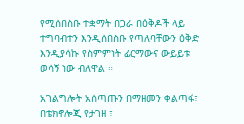የሚሰበስቡ ተቋማት በጋራ በዕቅዶች ላይ ተግባብተን እንዲሰበስቡ የጣለባቸውን ዕቅድ እንዲያሳኩ የስምምነት ፊርማውና ውይይቱ ወሳኝ ነው ብለዋል ።

አገልግሎት አሰጣጡን በማዘመን ቀልጣፋ፣ በቴክኖሎጂ የታገዘ ፣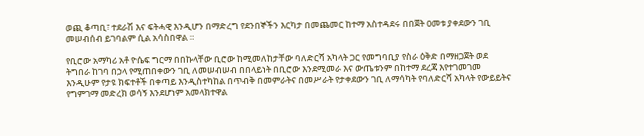ወጪ ቆጣቢ፣ ተደራሽ እና ፍትሓዊ እንዲሆን በማድረግ የደንበኞችን እርካታ በመጨመር ከተማ አስተዳደሩ በበጀት ዐመቱ ያቀደውን ገቢ መሠብሰብ ይገባልም ሲል አሳስበዋል ።

የቢሮው አማካሪ አቶ ዮሴፍ ግርማ በበኩላቸው ቢሮው ከሚመለከታቸው ባለድርሻ አካላት ጋር የመግባቢያ የስራ ዕቅድ በማዘጋጀት ወደ ትግበራ ከገባ በኃላ የሚጠበቀውን ገቢ ለመሠብሠብ በበላይነት በቢሮው እንደሚመራ እና ውጤቱንም በከተማ ደረጃ እየተገመገመ እንዲሁም የታዩ ክፍተቶች በቀጣይ እንዲስተካከል በጥብቅ በመምራትና በመሥራት የታቀደውን ገቢ ለማሳካት የባለድርሻ አካላት የውይይትና የግምገማ መድረክ ወሳኝ እንደሆነም አመላክተዋል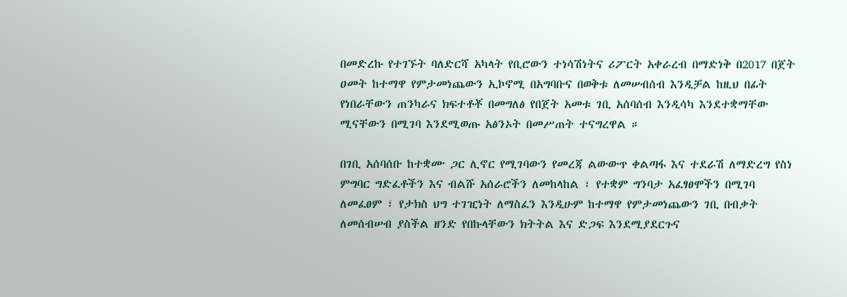በመድረኩ የተገኙት ባለድርሻ አካላት የቢሮውን ተነሳሽነትና ሪፖርት አቀራረብ በማድነቅ በ2017 በጀት ዐመት ከተማዋ የምታመነጨውን ኢኮኖሚ በአግባቡና በወቅቱ ለመሠብሰብ እንዲቻል ከዚህ በፊት የነበራቸውን ጠንካራና ክፍተቶቾ በመግለፅ የበጀት አመቱ ገቢ አሰባሰብ እንዲሳካ እንደተቋማቸው ሚናቸውን በሚገባ እንደሚወጡ አፅንኦት በመሥጠት ተናግረዋል ።

በገቢ አሰባሰቡ ከተቋሙ ጋር ሊኖር የሚገባውን የመረጃ ልውውጥ ቀልጣፋ እና ተደራሽ ለማድረግ የስነ ምግባር ግድፈቶችን እና ብልሹ አሰራሮችን ለመከላከል ፣ የተቋም ግንባታ አፈፃፀሞችን በሚገባ ለመፈፀም ፣ የታክስ ህግ ተገዢነት ለማስፈን እንዲሁም ከተማዋ የምታመነጨውን ገቢ በብቃት ለመሰብሠብ ያስችል ዘንድ የበኩላቸውን ክትትል እና ድጋፍ እንደሚያደርጉና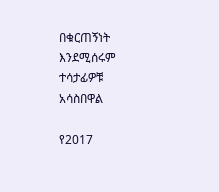በቁርጠኝነት እንደሚሰሩም ተሳታፊዎቹ አሳስበዋል

የ2017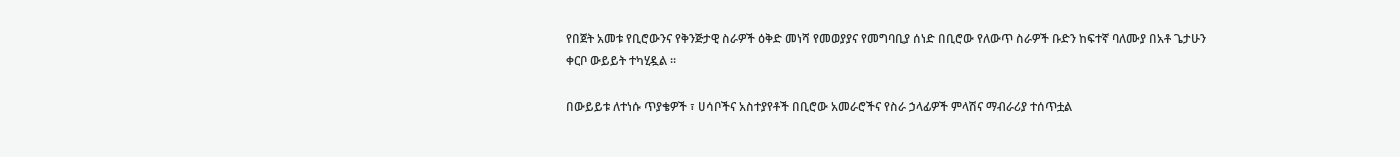የበጀት አመቱ የቢሮውንና የቅንጅታዊ ስራዎች ዕቅድ መነሻ የመወያያና የመግባቢያ ሰነድ በቢሮው የለውጥ ስራዎች ቡድን ከፍተኛ ባለሙያ በአቶ ጌታሁን ቀርቦ ውይይት ተካሂዷል ፡፡

በውይይቱ ለተነሱ ጥያቄዎች ፣ ሀሳቦችና አስተያየቶች በቢሮው አመራሮችና የስራ ኃላፊዎች ምላሽና ማብራሪያ ተሰጥቷል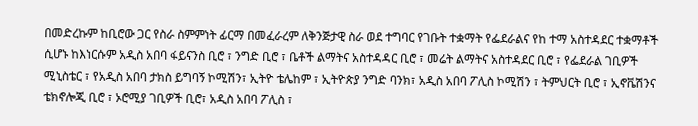በመድረኩም ከቢሮው ጋር የስራ ስምምነት ፊርማ በመፈራረም ለቅንጅታዊ ስራ ወደ ተግባር የገቡት ተቋማት የፌደራልና የከ ተማ አስተዳደር ተቋማቶች ሲሆኑ ከእነርሱም አዲስ አበባ ፋይናንስ ቢሮ ፣ ንግድ ቢሮ ፣ ቤቶች ልማትና አስተዳዳር ቢሮ ፣ መሬት ልማትና አስተዳደር ቢሮ ፣ የፌደራል ገቢዎች ሚኒስቴር ፣ የአዲስ አበባ ታክስ ይግባኝ ኮሚሽን፣ ኢትዮ ቴሌከም ፣ ኢትዮጵያ ንግድ ባንክ፣ አዲስ አበባ ፖሊስ ኮሚሽን ፣ ትምህርት ቢሮ ፣ ኢኖቬሽንና ቴክኖሎጂ ቢሮ ፣ ኦሮሚያ ገቢዎች ቢሮ፣ አዲስ አበባ ፖሊስ ፣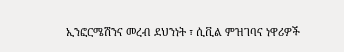ኢንፎርሜሽንና መረብ ደህንነት ፣ ሲቪል ምዝገባና ነዋሪዎች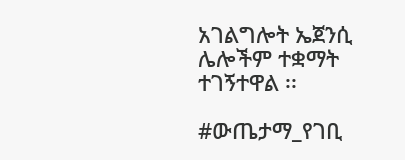አገልግሎት ኤጀንሲ ሌሎችም ተቋማት ተገኝተዋል ፡፡

#ውጤታማ_የገቢ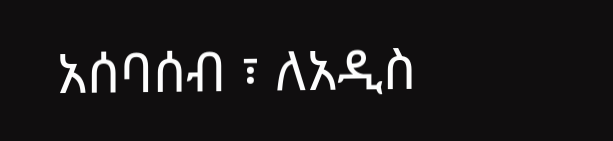አሰባሰብ ፣ ለአዲስ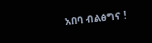አበባ ብልፅግና !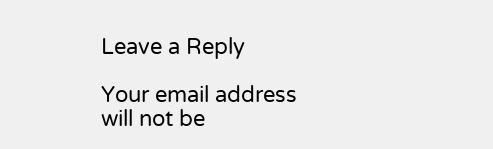Leave a Reply

Your email address will not be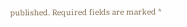published. Required fields are marked *